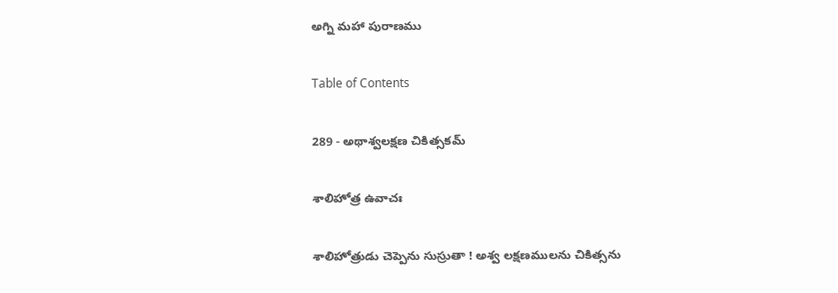అగ్ని మహా పురాణము

Table of Contents

289 - అథాశ్వలక్షణ చికిత్సకమ్

శాలిహోత్ర ఉవాచః

శాలిహోత్రుడు చెప్పెను సుస్రుతా ! అశ్వ లక్షణములను చికిత్సను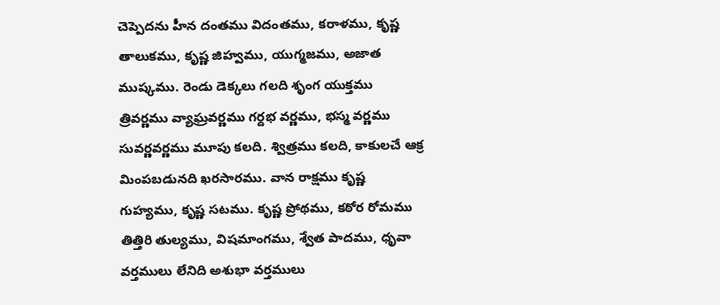చెప్పెదను హీన దంతము విదంతము, కరాళము, కృష్ణ తాలుకము, కృష్ణ జిహ్వము, యుగ్మజము, అజాత ముష్కము. రెండు డెక్కలు గలది శృంగ యుక్తము త్రివర్ణము వ్యాఘ్రవర్ణము గర్దభ వర్ణము, భస్మ వర్ణము సువర్ణవర్ణము మూపు కలది. శ్విత్రము కలది, కాకులచే ఆక్ర మింపబడునది ఖరసారము. వాన రాక్షము కృష్ణ గుహ్యము, కృష్ణ సటము. కృష్ణ ప్రోథము, కఠోర రోమము తిత్తిరి తుల్యము, విషమాంగము, శ్వేత పాదము, ధృవా వర్తములు లేనిది అశుభా వర్తములు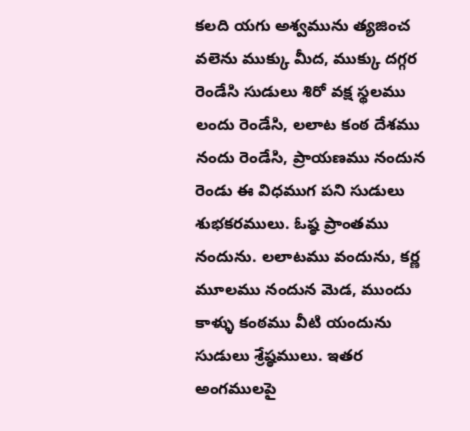కలది యగు అశ్వమును త్యజించ వలెను ముక్కు మీద, ముక్కు దగ్గర రెండేసి సుడులు శిరో వక్ష స్థలము లందు రెండేసి, లలాట కంఠ దేశము నందు రెండేసి, ప్రాయణము నందున రెండు ఈ విధముగ పని సుడులు శుభకరములు. ఓష్ఠ ప్రాంతము నందును. లలాటము వందును, కర్ణ మూలము నందున మెడ, ముందు కాళ్ళు కంఠము వీటి యందును సుడులు శ్రేష్ఠములు. ఇతర అంగములపై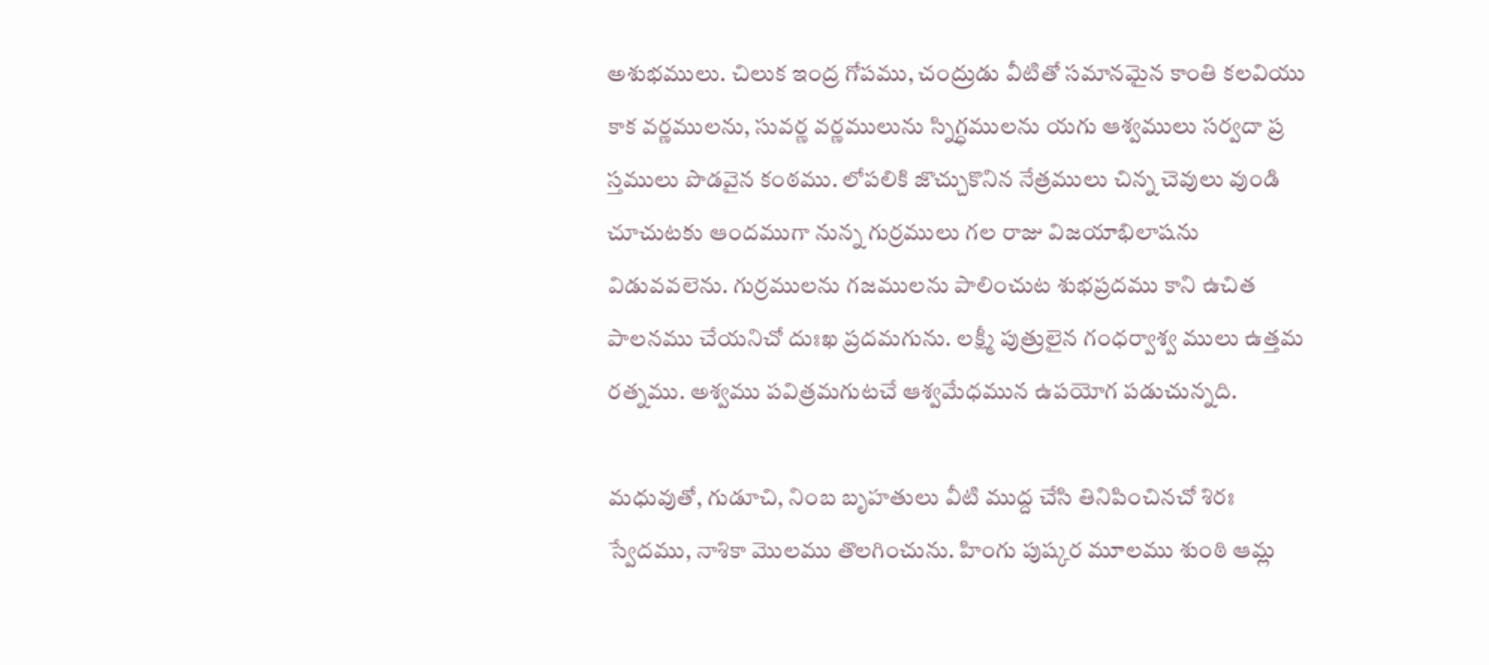అశుభములు. చిలుక ఇంద్ర గోపము, చంద్రుడు వీటితో సమానమైన కాంతి కలవియు కాక వర్ణములను, సువర్ణ వర్ణములును స్నిగ్ధములను యగు ఆశ్వములు సర్వదా ప్ర స్తములు పొడవైన కంఠము. లోపలికి జొచ్చుకొనిన నేత్రములు చిన్న చెవులు వుండి చూచుటకు ఆందముగా నున్న గుర్రములు గల రాజు విజయాభిలాషను విడువవలెను. గుర్రములను గజములను పాలించుట శుభప్రదము కాని ఉచిత పాలనము చేయనిచో దుఃఖ ప్రదమగును. లక్ష్మీ పుత్రులైన గంధర్వాశ్వ ములు ఉత్తమ రత్నము. అశ్వము పవిత్రమగుటచే ఆశ్వమేధమున ఉపయోగ పడుచున్నది.

మధువుతో, గుడూచి, నింబ బృహతులు వీటి ముద్ద చేసి తినిపించినచో శిరః స్వేదము, నాశికా మొలము తొలగించును. హింగు పుష్కర మూలము శుంఠి ఆమ్ల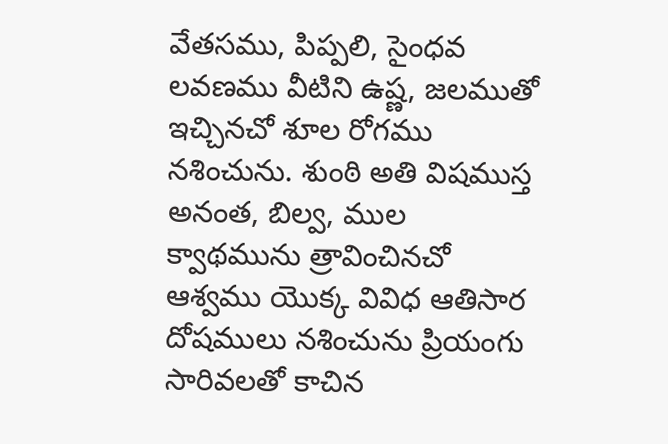వేతసము, పిప్పలి, సైంధవ లవణము వీటిని ఉష్ణ, జలముతో ఇచ్చినచో శూల రోగము నశించును. శుంఠి అతి విషముస్త అనంత, బిల్వ, ముల క్వాథమును త్రావించినచో ఆశ్వము యొక్క వివిధ ఆతిసార దోషములు నశించును ప్రియంగు సారివలతో కాచిన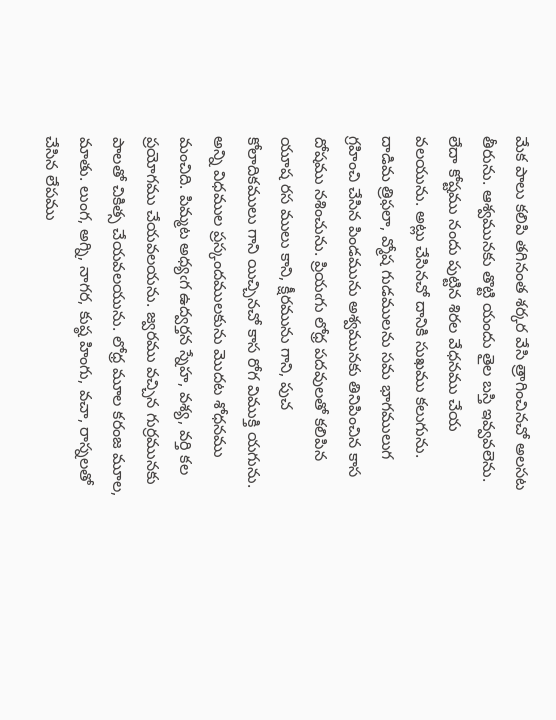మేక పాలు కలిపి తగినంత శర్కర వేసి త్రాగించినచో అలసట తీరును. ఆశ్వమునకు తొట్టి యందు తైల బస్తి ఇవ్వవలెను. లేదా కోష్టము నందు పుట్టిన శిరల వేధనము చేయ వలయును. అట్లు చేసినచో దానికి సుఖము కలుగును. దాడిమ త్రిఫలా, వ్మోష గుడములను సమ భాగములుగ గ్రహించి చేసిన పిండమును అశ్వమునకు తినిపించిన కాస దోషము నశించును. ప్రియఁగు లోధ్ర పదవులతో కలిపిన యూష రస ములు కాని, క్షీరమును గాని, పుచ కోలాదికములు గాని యిచ్చినచో కాస రోగ విముక్తి యగును. అన్ని విధముల ప్రస్కందములకును మొదట శోధనము మంచిది. పిమ్మట అధ్యఁగ ఉద్వర్తన స్నేహ, వశ్య, వర్తి కల ప్రయోగము చేయవలయను. జ్వరము వచ్చిన గుర్రమునకు పాలతో చికిత్స చేయవలయును. లోధ్ర మూల కరంజ మూల, మాతు. లుంగ, అగ్ని, నాగర, కుష్ఠ హింగు, వచా, రాస్నలతో చేసిన లేపము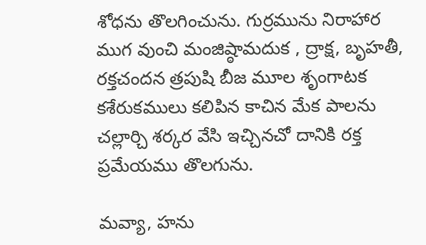శోధను తొలగించును. గుర్రమును నిరాహార ముగ వుంచి మంజిష్ఠామదుక , ద్రాక్ష, బృహతీ, రక్తచందన త్రపుషి బీజ మూల శృంగాటక కశేరుకములు కలిపిన కాచిన మేక పాలను చల్లార్చి శర్కర వేసి ఇచ్చినచో దానికి రక్త ప్రమేయము తొలగును.

మవ్యా, హను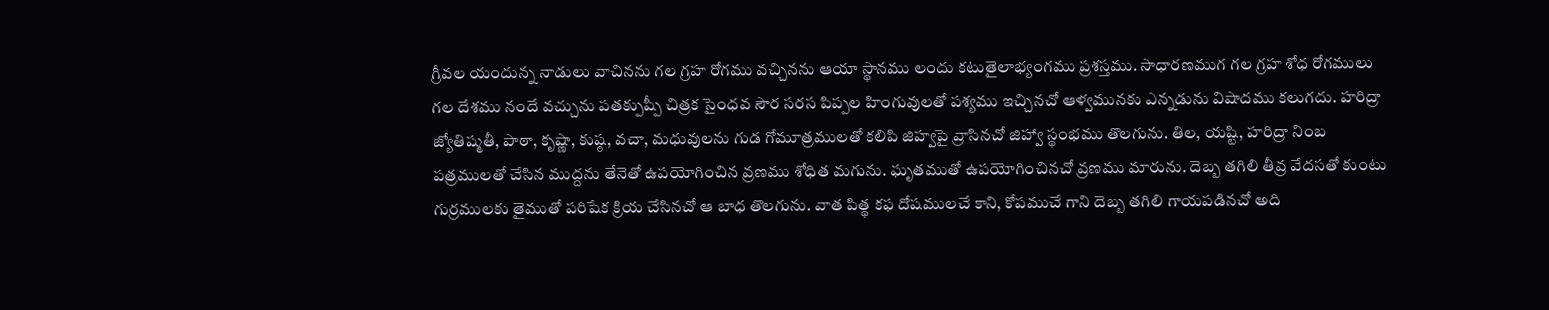గ్రీవల యందున్న నాడులు వాచినను గల గ్రహ రోగము వచ్చినను ఆయా స్థానము లందు కటుతైలాభ్యంగము ప్రశస్తము. సాధారణముగ గల గ్రహ శోధ రోగములు గల దేశము నందే వచ్చును పతక్పుష్పీ చిత్రక సైంధవ సౌర సరస పిప్పల హింగువులతో పశ్యము ఇచ్చినచో ఆళ్వమునకు ఎన్నడును విషాదము కలుగదు. హరిద్రా జ్యోతిష్మతీ, పాఠా, కృష్ణా, కుష్ఠ, వచా, మధువులను గుడ గోమూత్రములతో కలిపి జిహ్వపై వ్రాసినచో జిహ్వా స్థంభము తొలగును. తిల, యష్టి, హరిద్రా నింబ పత్రములతో చేసిన ముద్దను తేనెతో ఉపయోగించిన వ్రణము శోధిత మగును. ఘృతముతో ఉపయోగించినచో వ్రణము మారును. దెబ్బ తగిలి తీవ్ర వేదసతో కుంటు గుర్రములకు తైముతో పరిషేక క్రియ చేసినచో ఆ బాధ తొలగును. వాత పిత్థ కఫ దోషములచే కాని, కోపముచే గాని దెబ్బ తగిలి గాయపడినచో అది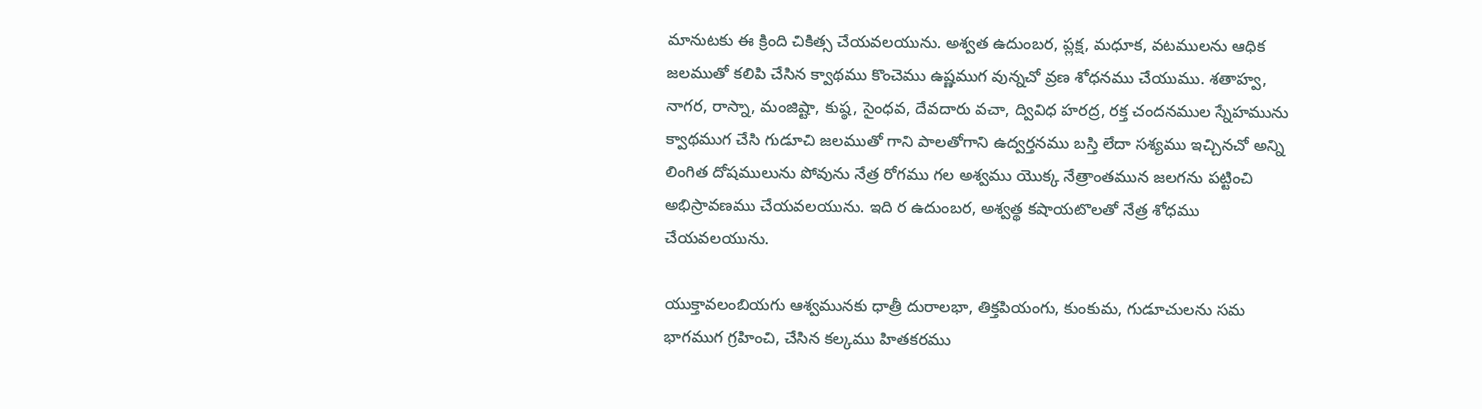మానుటకు ఈ క్రింది చికిత్స చేయవలయును. అశ్వత ఉదుంబర, ప్లక్ష, మధూక, వటములను ఆధిక జలముతో కలిపి చేసిన క్వాథము కొంచెము ఉష్ణముగ వున్నచో వ్రణ శోధనము చేయుము. శతాహ్వ, నాగర, రాస్నా, మంజిష్టా, కుష్ఠ, సైంధవ, దేవదారు వచా, ద్వివిధ హరద్ర, రక్త చందనముల స్నేహమును క్వాథముగ చేసి గుడూచి జలముతో గాని పాలతోగాని ఉద్వర్తనము బస్తి లేదా సశ్యము ఇచ్చినచో అన్ని లింగిత దోషములును పోవును నేత్ర రోగము గల అశ్వము యొక్క నేత్రాంతమున జలగను పట్టించి అభిస్రావణము చేయవలయును. ఇది ర ఉదుంబర, అశ్వత్థ కషాయటొలతో నేత్ర శోధము చేయవలయును.

యుక్తావలంబియగు ఆశ్వమునకు ధాత్రీ దురాలభా, తిక్తపియంగు, కుంకుమ, గుడూచులను సమ భాగముగ గ్రహించి, చేసిన కల్కము హితకరము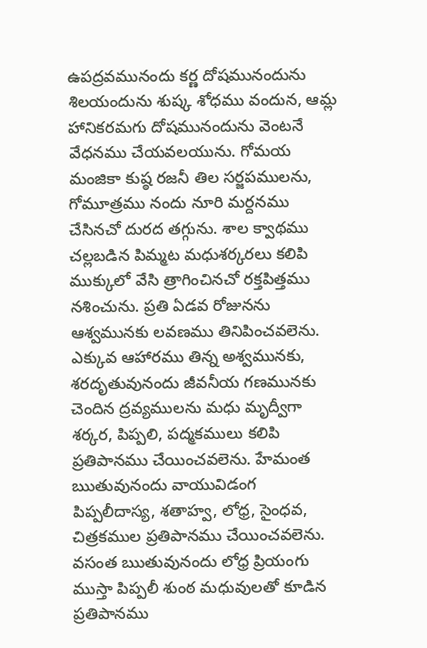ఉపద్రవమునందు కర్ణ దోషమునందును శిలయందును శుష్క శోధము వందున, ఆమ్ల హానికరమగు దోషమునందును వెంటనే వేధనము చేయవలయును. గోమయ మంజికా కుష్ఠ రజనీ తిల సర్జపములను, గోమూత్రము నందు నూరి మర్దనము చేసినచో దురద తగ్గును. శాల క్వాథము చల్లబడిన పిమ్మట మధుశర్కరలు కలిపి ముక్కులో వేసి త్రాగించినచో రక్తపిత్తము నశించును. ప్రతి ఏడవ రోజునను ఆశ్వమునకు లవణము తినిపించవలెను. ఎక్కువ ఆహారము తిన్న అశ్వమునకు, శరదృతువునందు జీవనీయ గణమునకు చెందిన ద్రవ్యములను మధు మృద్వీగా శర్కర, పిప్పలి, పద్మకములు కలిపి ప్రతిపానము చేయించవలెను. హేమంత ఋతువునందు వాయువిడంగ పిప్పలీదాస్య, శతాహ్వ, లోధ్ర, సైంధవ, చిత్రకముల ప్రతిపానము చేయించవలెను. వసంత ఋతువునందు లోధ్ర ప్రియంగు ముస్తా పిప్పలీ శుంఠ మధువులతో కూడిన ప్రతిపానము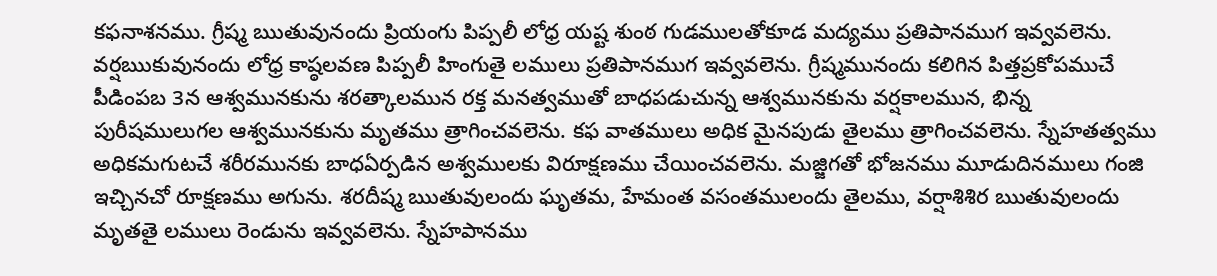కఫనాశనము. గ్రీష్మ ఋతువునందు ప్రియంగు పిప్పలీ లోధ్ర యష్ట శుంఠ గుడములతోకూడ మద్యము ప్రతిపానముగ ఇవ్వవలెను. వర్షఋకువునందు లోధ్ర కాష్ఠలవణ పిప్పలీ హింగుతై లములు ప్రతిపానముగ ఇవ్వవలెను. గ్రీష్మమునందు కలిగిన పిత్తప్రకోపముచే పీడింపబ 3న ఆశ్వమునకును శరత్కాలమున రక్త మనత్వముతో బాధపడుచున్న ఆశ్వమునకును వర్షకాలమున, భిన్న పురీషములుగల ఆశ్వమునకును మృతము త్రాగించవలెను. కఫ వాతములు అధిక మైనపుడు తైలము త్రాగించవలెను. స్నేహతత్వము అధికమగుటచే శరీరమునకు బాధఏర్పడిన అశ్వములకు విరూక్షణము చేయించవలెను. మజ్జిగతో భోజనము మూడుదినములు గంజి ఇచ్చినచో రూక్షణము అగును. శరదీష్మ ఋతువులందు ఘృతమ, హేమంత వసంతములందు తైలము, వర్షాశిశిర ఋతువులందు మృతతై లములు రెండును ఇవ్వవలెను. స్నేహపానము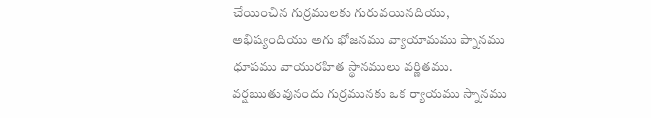చేయించిన గుర్రములకు గురువయినదియు, అభిష్యందియు అగు భోజనము వ్యాయామము ప్నానము ధూపము వాయురహిత స్థానములు వర్ణితము. వర్షఋతువునందు గుర్రమునకు ఒక ర్యాయము స్నానము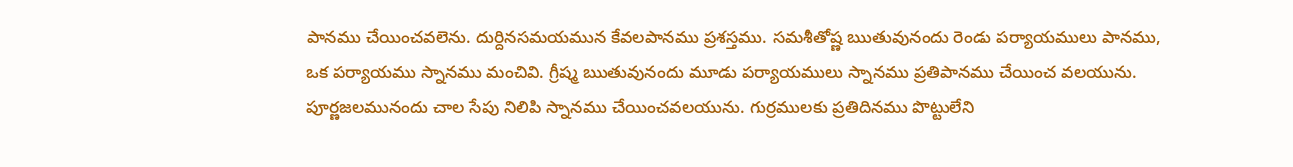పానము చేయించవలెను. దుర్దినసమయమున కేవలపానము ప్రశస్తము. సమశీతోష్ణ ఋతువునందు రెండు పర్యాయములు పానము, ఒక పర్యాయము స్నానము మంచివి. గ్రీష్మ ఋతువునందు మూడు పర్యాయములు స్నానము ప్రతిపానము చేయించ వలయును. పూర్ణజలమునందు చాల సేపు నిలిపి స్నానము చేయించవలయును. గుర్రములకు ప్రతిదినము పొట్టులేని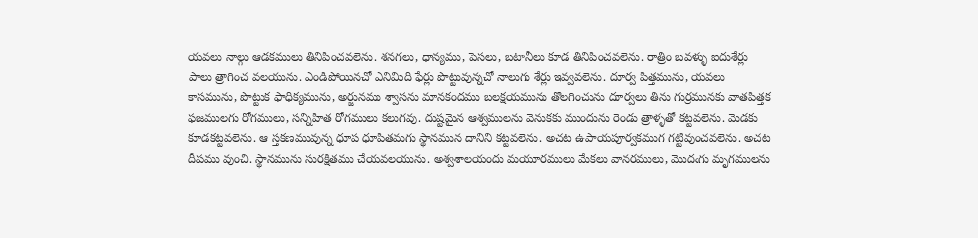యవలు నాల్గు ఆడకములు తినిపించవలెను. శనగలు, ధాన్యము, పెసలు, బటానీలు కూడ తినిపించవలెను. రాత్రిం బవళ్ళు ఐదుశేర్లు పాలు త్రాగించ వలయును. ఎండిపోయినచో ఎనిమిది ఫేర్లు పొట్టువున్నచో నాలుగు శేర్లు ఇవ్వవలెను. దూర్వ పిత్తమును, యవలు కాసమును, పొట్టుక ఫాధిక్యమును, అర్జునము శ్వాసను మానకందము బలక్షయమును తొలగించును దూర్వలు తిను గుర్రమునకు వాతపిత్తక ఫజములగు రోగములు, సన్నిహిత రోగములు కలుగవు. దుష్టమైన ఆశ్వములను వెనుకకు ముందును రెండు త్రాళ్ళతో కట్టవలెను. మెడకు కూడకట్టవలెను. ఆ స్తకణమువున్న ధూప ధూపితమగు స్థానమున దానిని కట్టవలెను. అచట ఉపాయపూర్వకముగ గట్టివుంచవలెను. అచట దీపము వుంచి. స్థానమును సురక్షితము చేయవలయును. అశ్వశాలయందు మయూరములు మేకలు వానరములు, మొదఁగు మృగములను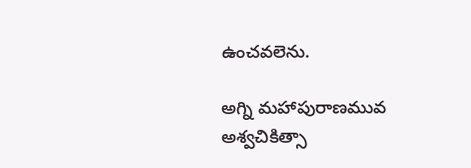ఉంచవలెను.

అగ్ని మహాపురాణమువ అశ్వచికిత్సా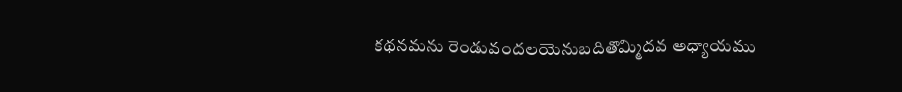కథనమను రెండువందలయెనుబదితొమ్మిదవ అధ్యాయము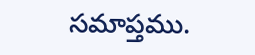సమాప్తము.